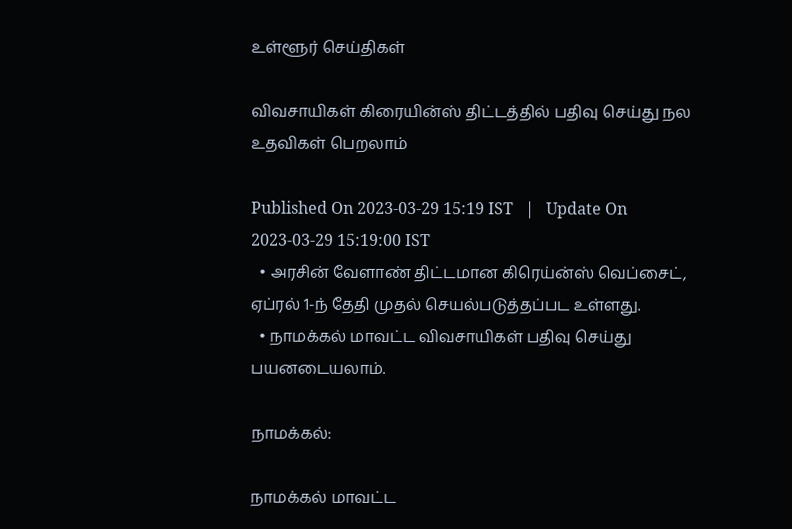உள்ளூர் செய்திகள்

விவசாயிகள் கிரையின்ஸ் திட்டத்தில் பதிவு செய்து நல உதவிகள் பெறலாம்

Published On 2023-03-29 15:19 IST   |   Update On 2023-03-29 15:19:00 IST
  • அரசின் வேளாண் திட்டமான கிரெய்ன்ஸ் வெப்சைட், ஏப்ரல் 1-ந் தேதி முதல் செயல்படுத்தப்பட உள்ளது.
  • நாமக்கல் மாவட்ட விவசாயிகள் பதிவு செய்து பயனடையலாம்.

நாமக்கல்:

நாமக்கல் மாவட்ட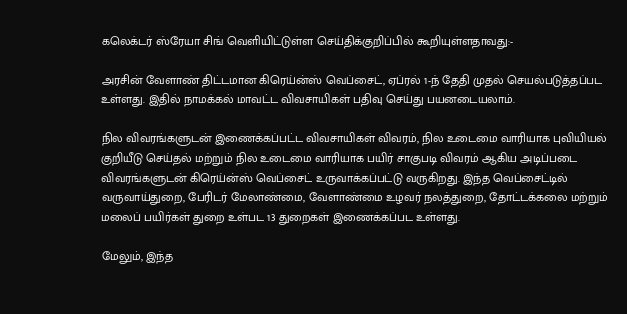கலெக்டர் ஸ்ரேயா சிங் வெளியிட்டுள்ள செய்திக்குறிப்பில் கூறியுள்ளதாவது:-

அரசின் வேளாண் திட்டமான கிரெய்ன்ஸ் வெப்சைட், ஏப்ரல் 1-ந் தேதி முதல் செயல்படுத்தப்பட உள்ளது. இதில் நாமக்கல் மாவட்ட விவசாயிகள் பதிவு செய்து பயனடையலாம்.

நில விவரங்களுடன் இணைக்கப்பட்ட விவசாயிகள் விவரம், நில உடைமை வாரியாக புவியியல் குறியீடு செய்தல் மற்றும் நில உடைமை வாரியாக பயிர் சாகுபடி விவரம் ஆகிய அடிப்படை விவரங்களுடன் கிரெய்ன்ஸ் வெப்சைட் உருவாக்கப்பட்டு வருகிறது. இந்த வெப்சைட்டில் வருவாய்துறை, பேரிடர் மேலாண்மை, வேளாண்மை உழவர் நலத்துறை, தோட்டக்கலை மற்றும் மலைப் பயிர்கள் துறை உள்பட 13 துறைகள் இணைக்கப்பட உள்ளது.

மேலும், இந்த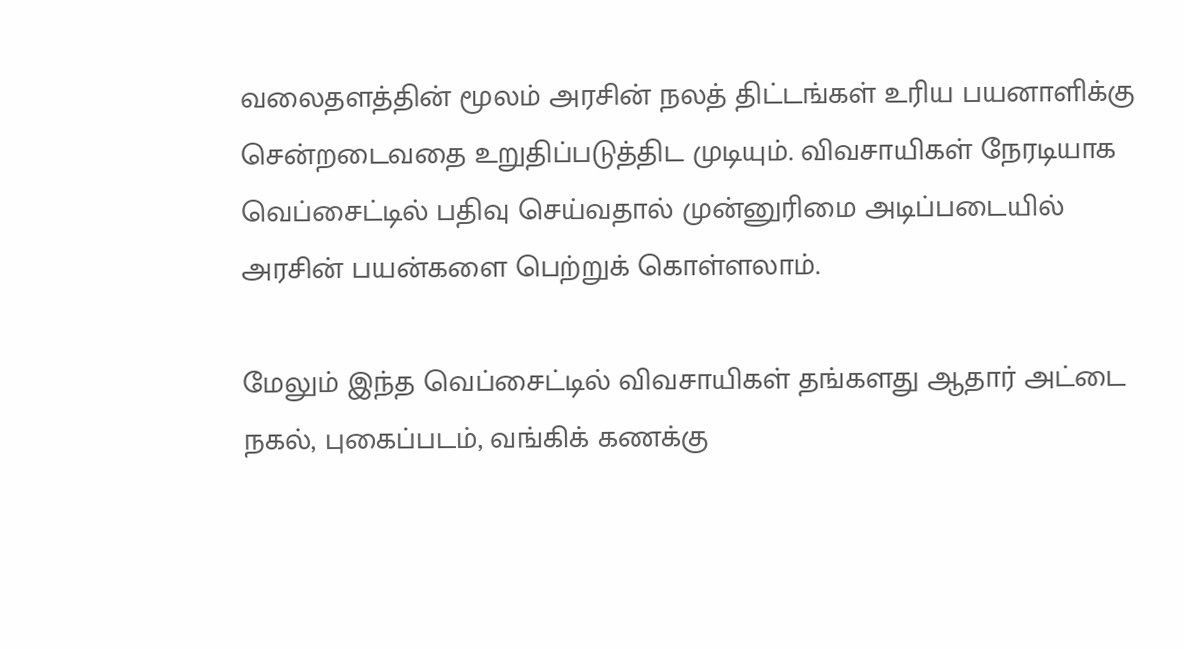வலைதளத்தின் மூலம் அரசின் நலத் திட்டங்கள் உரிய பயனாளிக்கு சென்றடைவதை உறுதிப்படுத்திட முடியும். விவசாயிகள் நேரடியாக வெப்சைட்டில் பதிவு செய்வதால் முன்னுரிமை அடிப்படையில் அரசின் பயன்களை பெற்றுக் கொள்ளலாம்.

மேலும் இந்த வெப்சைட்டில் விவசாயிகள் தங்களது ஆதார் அட்டை நகல், புகைப்படம், வங்கிக் கணக்கு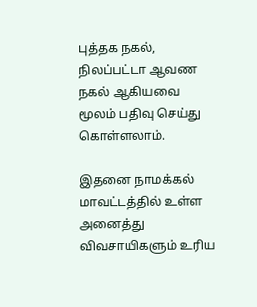புத்தக நகல், நிலப்பட்டா ஆவண நகல் ஆகியவை மூலம் பதிவு செய்து கொள்ளலாம்.

இதனை நாமக்கல் மாவட்டத்தில் உள்ள அனைத்து விவசாயிகளும் உரிய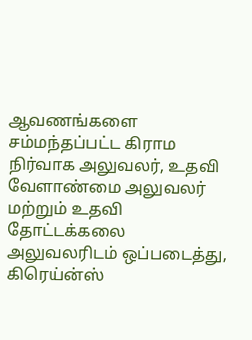ஆவணங்களை சம்மந்தப்பட்ட கிராம நிர்வாக அலுவலர், உதவி வேளாண்மை அலுவலர் மற்றும் உதவி தோட்டக்கலை அலுவலரிடம் ஒப்படைத்து, கிரெய்ன்ஸ்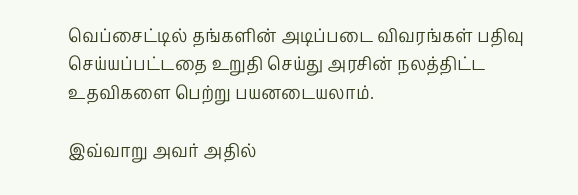வெப்சைட்டில் தங்களின் அடிப்படை விவரங்கள் பதிவு செய்யப்பட்டதை உறுதி செய்து அரசின் நலத்திட்ட உதவிகளை பெற்று பயனடையலாம்.

இவ்வாறு அவர் அதில்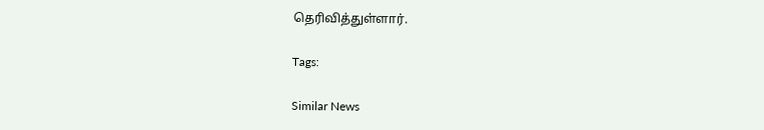தெரிவித்துள்ளார்.

Tags:

Similar News